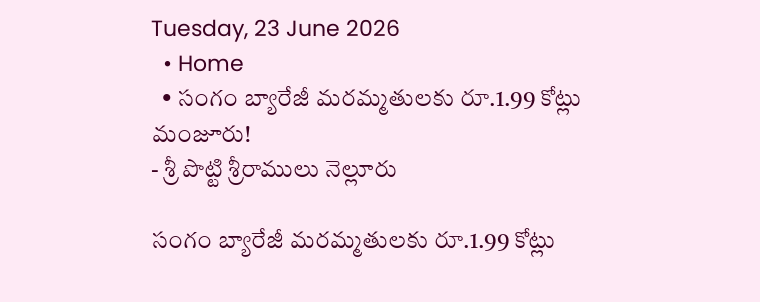Tuesday, 23 June 2026
  • Home
  • సంగం బ్యారేజీ మరమ్మతులకు రూ.1.99 కోట్లు మంజూరు!
- శ్రీ పొట్టి శ్రీరాములు నెల్లూరు

సంగం బ్యారేజీ మరమ్మతులకు రూ.1.99 కోట్లు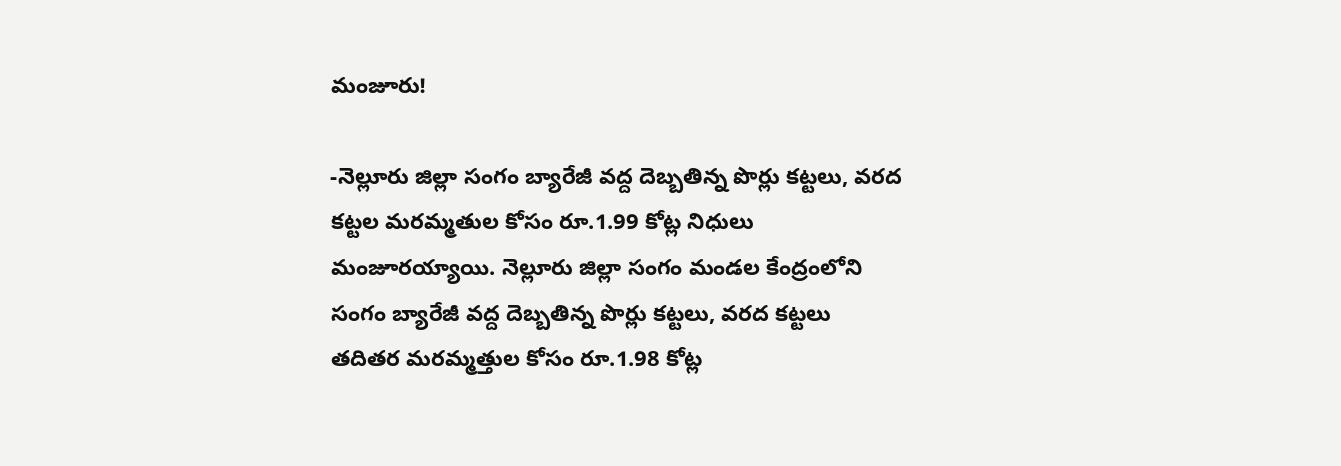మంజూరు!

-నెల్లూరు జిల్లా సంగం బ్యారేజీ వద్ద దెబ్బతిన్న పొర్లు కట్టలు, వరద కట్టల మరమ్మతుల కోసం రూ.1.99 కోట్ల నిధులు మంజూరయ్యాయి. నెల్లూరు జిల్లా సంగం మండల కేంద్రంలోని సంగం బ్యారేజీ వద్ద దెబ్బతిన్న పొర్లు కట్టలు, వరద కట్టలు తదితర మరమ్మత్తుల కోసం రూ.1.98 కోట్ల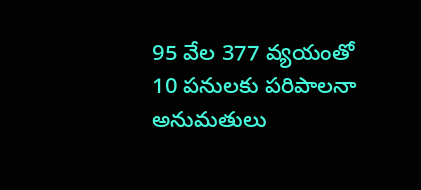95 వేల 377 వ్యయంతో 10 పనులకు పరిపాలనా అనుమతులు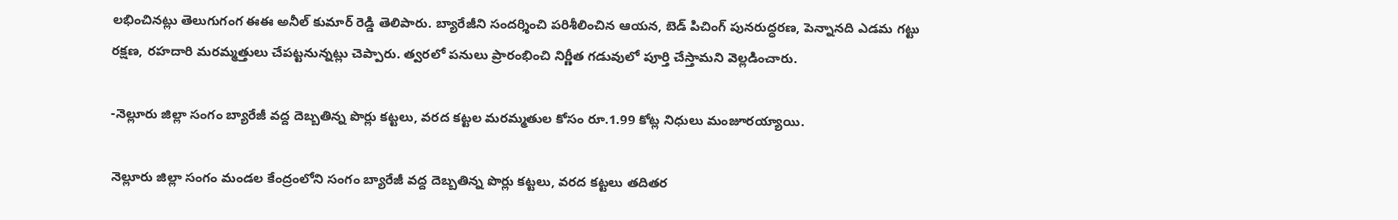లభించినట్లు తెలుగుగంగ ఈఈ అనీల్ కుమార్ రెడ్డి తెలిపారు. బ్యారేజీని సందర్శించి పరిశీలించిన ఆయన, బెడ్ పిచింగ్ పునరుద్ధరణ, పెన్నానది ఎడమ గట్టు రక్షణ, రహదారి మరమ్మత్తులు చేపట్టనున్నట్లు చెప్పారు. త్వరలో పనులు ప్రారంభించి నిర్ణీత గడువులో పూర్తి చేస్తామని వెల్లడించారు.

-నెల్లూరు జిల్లా సంగం బ్యారేజీ వద్ద దెబ్బతిన్న పొర్లు కట్టలు, వరద కట్టల మరమ్మతుల కోసం రూ.1.99 కోట్ల నిధులు మంజూరయ్యాయి.

నెల్లూరు జిల్లా సంగం మండల కేంద్రంలోని సంగం బ్యారేజీ వద్ద దెబ్బతిన్న పొర్లు కట్టలు, వరద కట్టలు తదితర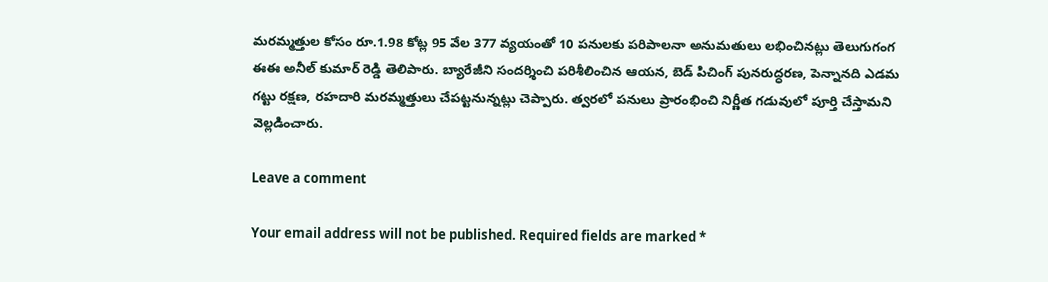మరమ్మత్తుల కోసం రూ.1.98 కోట్ల 95 వేల 377 వ్యయంతో 10 పనులకు పరిపాలనా అనుమతులు లభించినట్లు తెలుగుగంగ ఈఈ అనీల్ కుమార్ రెడ్డి తెలిపారు. బ్యారేజీని సందర్శించి పరిశీలించిన ఆయన, బెడ్ పిచింగ్ పునరుద్ధరణ, పెన్నానది ఎడమ గట్టు రక్షణ, రహదారి మరమ్మత్తులు చేపట్టనున్నట్లు చెప్పారు. త్వరలో పనులు ప్రారంభించి నిర్ణీత గడువులో పూర్తి చేస్తామని వెల్లడించారు.

Leave a comment

Your email address will not be published. Required fields are marked *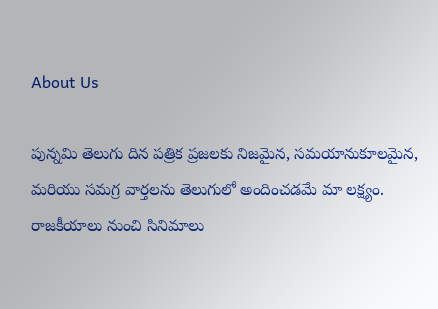About Us

పున్నమి తెలుగు దిన పత్రిక ప్రజలకు నిజమైన, సమయానుకూలమైన, మరియు సమగ్ర వార్తలను తెలుగులో అందించడమే మా లక్ష్యం.
రాజకీయాలు నుంచి సినిమాలు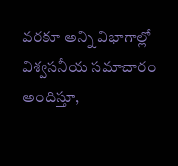వరకూ అన్ని విభాగాల్లో విశ్వసనీయ సమాచారం అందిస్తూ,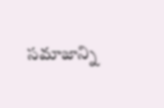సమాజాన్ని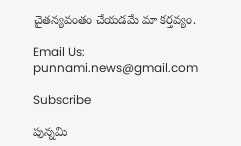చైతన్యవంతం చేయడమే మా కర్తవ్యం.

Email Us: punnami.news@gmail.com

Subscribe

పున్నమి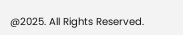@2025. All Rights Reserved.